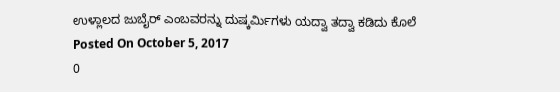ಉಳ್ಲಾಲದ ಜುಬೈರ್ ಎಂಬವರನ್ನು ದುಷ್ಕರ್ಮಿಗಳು ಯದ್ವಾ ತದ್ವಾ ಕಡಿದು ಕೊಲೆ
Posted On October 5, 2017
0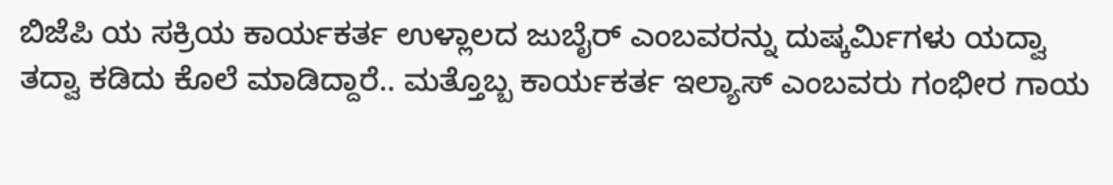ಬಿಜೆಪಿ ಯ ಸಕ್ರಿಯ ಕಾರ್ಯಕರ್ತ ಉಳ್ಲಾಲದ ಜುಬೈರ್ ಎಂಬವರನ್ನು ದುಷ್ಕರ್ಮಿಗಳು ಯದ್ವಾ ತದ್ವಾ ಕಡಿದು ಕೊಲೆ ಮಾಡಿದ್ದಾರೆ.. ಮತ್ತೊಬ್ಬ ಕಾರ್ಯಕರ್ತ ಇಲ್ಯಾಸ್ ಎಂಬವರು ಗಂಭೀರ ಗಾಯ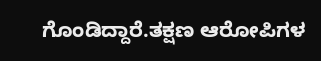ಗೊಂಡಿದ್ದಾರೆ.ತಕ್ಷಣ ಆರೋಪಿಗಳ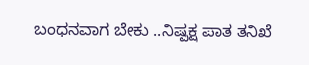ಬಂಧನವಾಗ ಬೇಕು ..ನಿಷ್ಪಕ್ಷ ಪಾತ ತನಿಖೆ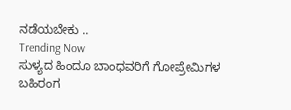ನಡೆಯಬೇಕು ..
Trending Now
ಸುಳ್ಯದ ಹಿಂದೂ ಬಾಂಧವರಿಗೆ ಗೋಪ್ರೇಮಿಗಳ ಬಹಿರಂಗ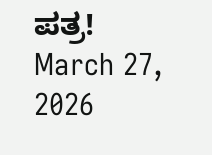ಪತ್ರ!
March 27, 2026